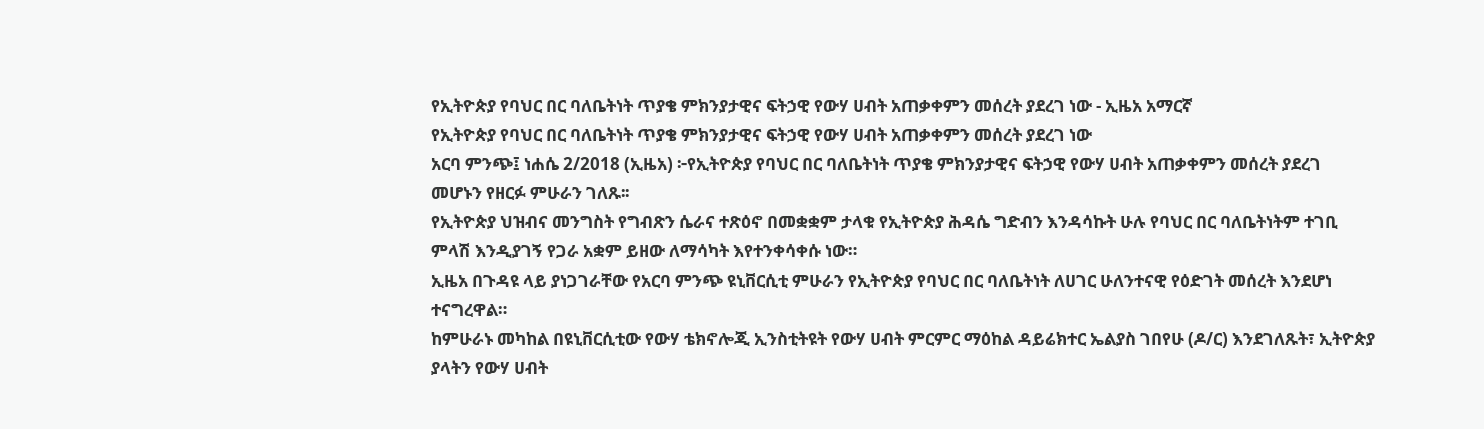የኢትዮጵያ የባህር በር ባለቤትነት ጥያቄ ምክንያታዊና ፍትኃዊ የውሃ ሀብት አጠቃቀምን መሰረት ያደረገ ነው - ኢዜአ አማርኛ
የኢትዮጵያ የባህር በር ባለቤትነት ጥያቄ ምክንያታዊና ፍትኃዊ የውሃ ሀብት አጠቃቀምን መሰረት ያደረገ ነው
አርባ ምንጭ፤ ነሐሴ 2/2018 (ኢዜአ) ፦የኢትዮጵያ የባህር በር ባለቤትነት ጥያቄ ምክንያታዊና ፍትኃዊ የውሃ ሀብት አጠቃቀምን መሰረት ያደረገ መሆኑን የዘርፉ ምሁራን ገለጹ፡፡
የኢትዮጵያ ህዝብና መንግስት የግብጽን ሴራና ተጽዕኖ በመቋቋም ታላቁ የኢትዮጵያ ሕዳሴ ግድብን እንዳሳኩት ሁሉ የባህር በር ባለቤትነትም ተገቢ ምላሽ እንዲያገኝ የጋራ አቋም ይዘው ለማሳካት እየተንቀሳቀሱ ነው።
ኢዜአ በጉዳዩ ላይ ያነጋገራቸው የአርባ ምንጭ ዩኒቨርሲቲ ምሁራን የኢትዮጵያ የባህር በር ባለቤትነት ለሀገር ሁለንተናዊ የዕድገት መሰረት እንደሆነ ተናግረዋል።
ከምሁራኑ መካከል በዩኒቨርሲቲው የውሃ ቴክኖሎጂ ኢንስቲትዩት የውሃ ሀብት ምርምር ማዕከል ዳይሬክተር ኤልያስ ገበየሁ (ዶ/ር) እንደገለጹት፣ ኢትዮጵያ ያላትን የውሃ ሀብት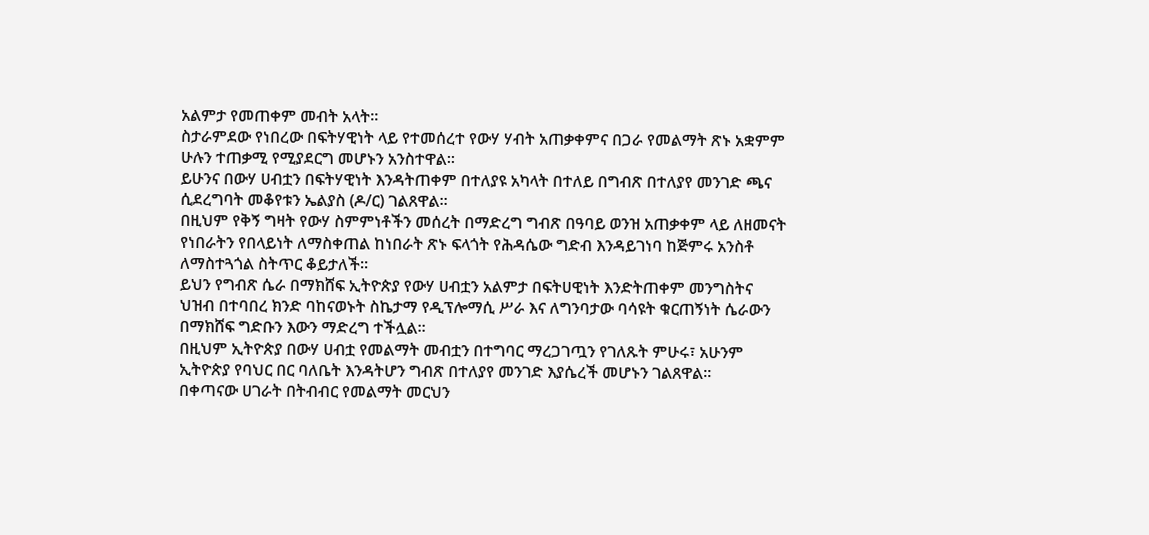አልምታ የመጠቀም መብት አላት።
ስታራምደው የነበረው በፍትሃዊነት ላይ የተመሰረተ የውሃ ሃብት አጠቃቀምና በጋራ የመልማት ጽኑ አቋምም ሁሉን ተጠቃሚ የሚያደርግ መሆኑን አንስተዋል፡፡
ይሁንና በውሃ ሀብቷን በፍትሃዊነት እንዳትጠቀም በተለያዩ አካላት በተለይ በግብጽ በተለያየ መንገድ ጫና ሲደረግባት መቆየቱን ኤልያስ (ዶ/ር) ገልጸዋል።
በዚህም የቅኝ ግዛት የውሃ ስምምነቶችን መሰረት በማድረግ ግብጽ በዓባይ ወንዝ አጠቃቀም ላይ ለዘመናት የነበራትን የበላይነት ለማስቀጠል ከነበራት ጽኑ ፍላጎት የሕዳሴው ግድብ እንዳይገነባ ከጅምሩ አንስቶ ለማስተጓጎል ስትጥር ቆይታለች።
ይህን የግብጽ ሴራ በማክሸፍ ኢትዮጵያ የውሃ ሀብቷን አልምታ በፍትሀዊነት እንድትጠቀም መንግስትና ህዝብ በተባበረ ክንድ ባከናወኑት ስኬታማ የዲፕሎማሲ ሥራ እና ለግንባታው ባሳዩት ቁርጠኝነት ሴራውን በማክሸፍ ግድቡን እውን ማድረግ ተችሏል።
በዚህም ኢትዮጵያ በውሃ ሀብቷ የመልማት መብቷን በተግባር ማረጋገጧን የገለጹት ምሁሩ፣ አሁንም ኢትዮጵያ የባህር በር ባለቤት እንዳትሆን ግብጽ በተለያየ መንገድ እያሴረች መሆኑን ገልጸዋል።
በቀጣናው ሀገራት በትብብር የመልማት መርህን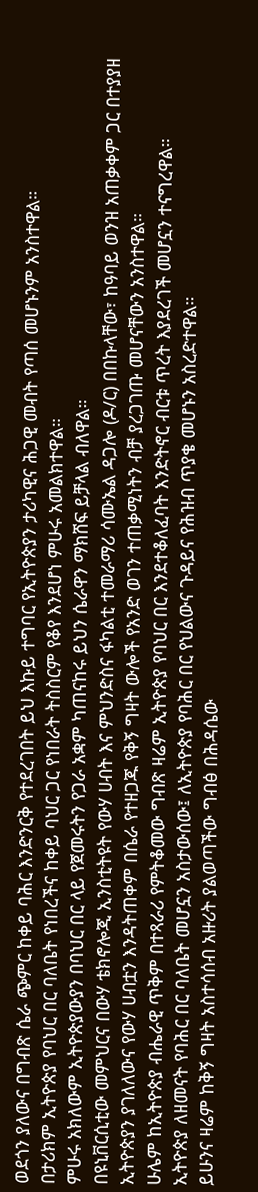ወደጎን ያለውና በግብጽ ሴራ ጭምር ከቀይ ባሕር እንድንርቅ የተደረገበት ይህ እኩይ ተግባር የኢትዮጵያን ታሪካዊና ሕጋዊ መብት የጣሰ መሆኑንም አንስተዋል።
በታሪክም ኢትዮጵያ የባህር በር ባለቤት የነበረችና ከቀይ ባህር ጋር የነበራት ትስስርም የቆየ እንደሆነ ምሁሩ አመልክተዋል።
ምሁሩ አክለውም ኢትዮጵያውያን በባህር በር ላይ የጀመሩትን የጋራ አቋም ካጠናከሩ ይህን ሴራዋን ማክሸፍ ይቻላል ብለዋል።
በዩኒቨርሲቲው መምህርና በውሃ ቴክኖሎጂ ኢንስቲትዩት የውሃ ሀብት እና ምህንድስና ፋካልቲ ተመራማሪ ሳሙኤል ዳጋሎ (ዶ/ር) በበኩላቸው፣ ከዓባይ ወንዝ አጠቃቀም ጋር በተያያዘ ኢትዮጵያን ያገለለውና የውሃ ሀብቷን እንዳትጠቀም በሴራ የተዘጋጁ የቅኝ ግዛት ውሎች የአንድ ወገን ተጠቃሚነትን ብቻ ያረጋገጡ መሆናቸውን አንስተዋል።
ሁሌም ከኢትዮጵያ ብሔራዊ ጥቅም በተጻራሪ የምትቆመው ግብጽ ዛሬም ኢትዮጵያ የባህር በር እንደተቆለፈባት እንድትኖር ብርቱ ጥረት እያደረገች መሆኗን ተናግረዋል።
ኢትዮጵያ ለዘመናት የባሕር በር ባለቤት መሆኗን አስታውሰው፤ ለኢትዮጵያ የባሕር በር የህልውና ጉዳይና የሕዝብ ጥያቄ መሆኑን አስረድተዋል።
ይሁንና ዛሬም ከቅኝ ግዛት አስተሳሰብ አዙሪት ያልወጣችው ግብፅ በሕዳሴው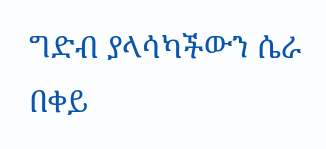ግድብ ያላሳካችውን ሴራ በቀይ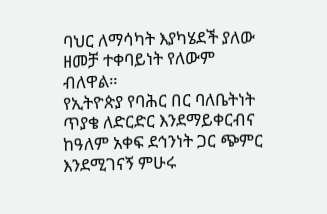ባህር ለማሳካት እያካሄደች ያለው ዘመቻ ተቀባይነት የለውም ብለዋል።
የኢትዮጵያ የባሕር በር ባለቤትነት ጥያቄ ለድርድር እንደማይቀርብና ከዓለም አቀፍ ደኅንነት ጋር ጭምር እንደሚገናኝ ምሁሩ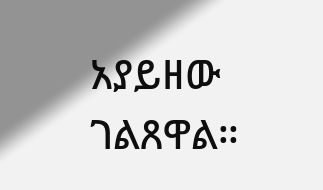አያይዘው ገልጸዋል።